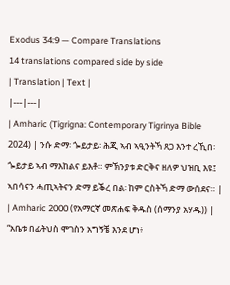Exodus 34:9 — Compare Translations
14 translations compared side by side
| Translation | Text |
|---|---|
| Amharic (Tigrigna: Contemporary Tigrinya Bible 2024) | ንሱ ድማ፡ ጐይታይ፡ ሕጂ ኣብ ኣዒንትኻ ጸጋ እንተ ረኺበ፡ ጐይታይ ኣብ ማእከልና ይእቶ። ምኽንያቱ ድርቅና ዘለዎ ህዝቢ እዩ፤ ኣበሳናን ሓጢኣትናን ድማ ይቕረ በል፡ ከም ርስትኻ ድማ ውሰደና። |
| Amharic 2000 (የአማርኛ መጽሐፍ ቅዱስ (ሰማንያ አሃዱ)) | “አቤቱ በፊትህስ ሞገስን አግኝቼ እንደ ሆነ፥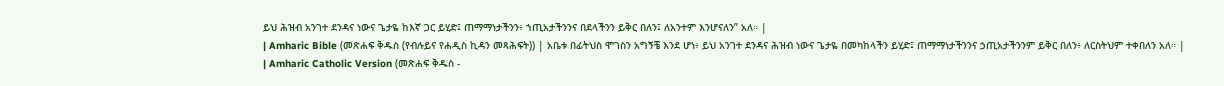ይህ ሕዝብ አንገተ ደንዳና ነውና ጌታዬ ከእኛ ጋር ይሂድ፤ ጠማማነታችንን፥ ኀጢአታችንንና በደላችንን ይቅር በለን፤ ለአንተም እንሆናለን” አለ። |
| Amharic Bible (መጽሐፍ ቅዱስ (የብሉይና የሐዲስ ኪዳን መጻሕፍት)) | አቤቱ በፊትህስ ሞገስን አግኝቼ እንደ ሆነ፥ ይህ አንገተ ደንዳና ሕዝብ ነውና ጌታዬ በመካከላችን ይሂድ፤ ጠማማነታችንንና ኃጢአታችንንም ይቅር በለን፥ ለርስትህም ተቀበለን አለ። |
| Amharic Catholic Version (መጽሐፍ ቅዱስ -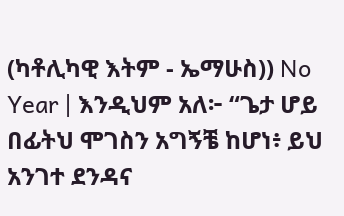(ካቶሊካዊ እትም - ኤማሁስ)) No Year | እንዲህም አለ፦ “ጌታ ሆይ በፊትህ ሞገስን አግኝቼ ከሆነ፥ ይህ አንገተ ደንዳና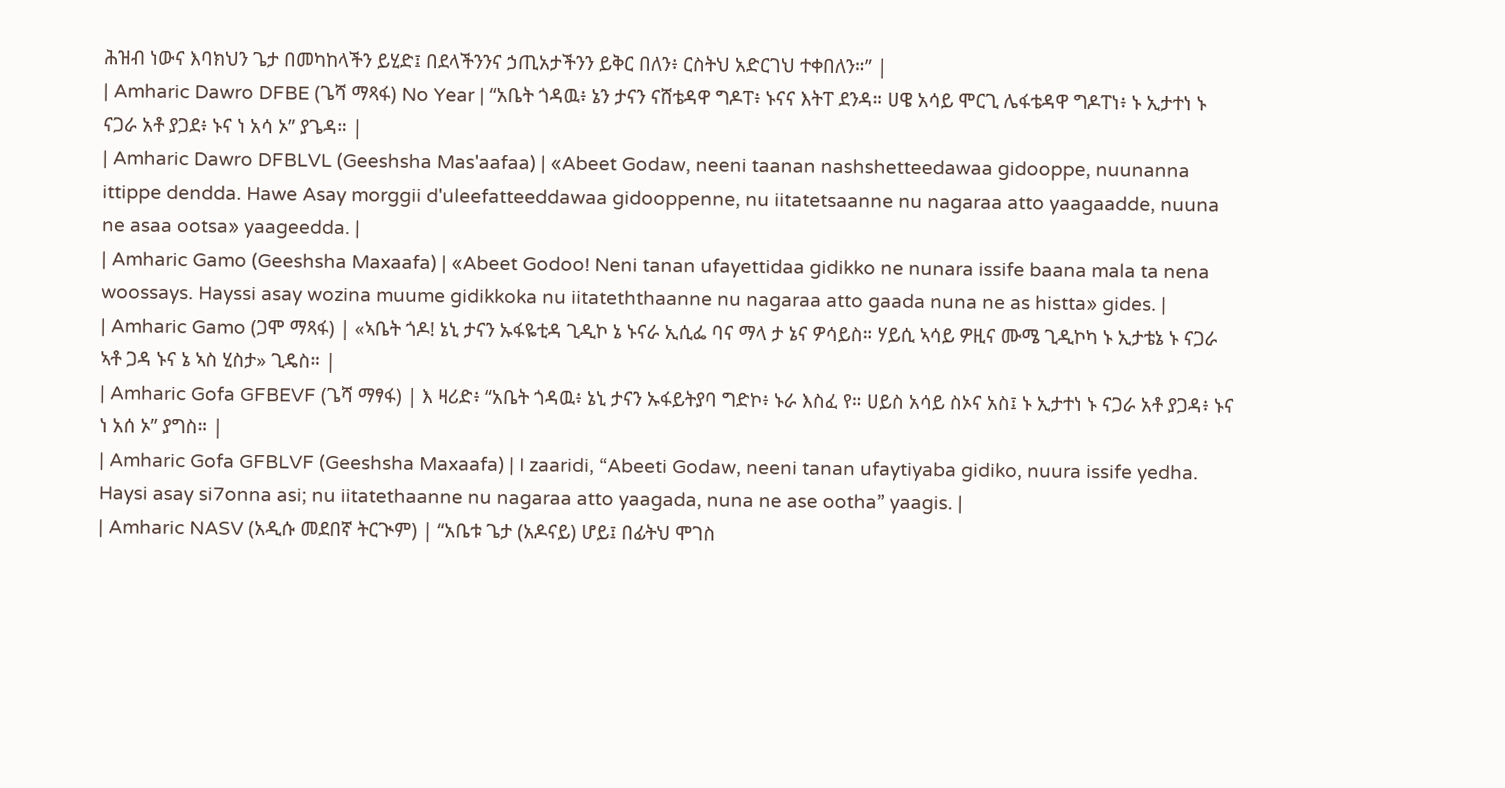ሕዝብ ነውና እባክህን ጌታ በመካከላችን ይሂድ፤ በደላችንንና ኃጢአታችንን ይቅር በለን፥ ርስትህ አድርገህ ተቀበለን።” |
| Amharic Dawro DFBE (ጌሻ ማጻፋ) No Year | “አቤት ጎዳዉ፥ ኔን ታናን ናሸቴዳዋ ግዶፐ፥ ኑናና እትፐ ደንዳ። ሀዌ አሳይ ሞርጊ ሌፋቴዳዋ ግዶፐነ፥ ኑ ኢታተነ ኑ ናጋራ አቶ ያጋደ፥ ኑና ነ አሳ ኦ” ያጌዳ። |
| Amharic Dawro DFBLVL (Geeshsha Mas'aafaa) | «Abeet Godaw, neeni taanan nashshetteedawaa gidooppe, nuunanna ittippe dendda. Hawe Asay morggii d'uleefatteeddawaa gidooppenne, nu iitatetsaanne nu nagaraa atto yaagaadde, nuuna ne asaa ootsa» yaageedda. |
| Amharic Gamo (Geeshsha Maxaafa) | «Abeet Godoo! Neni tanan ufayettidaa gidikko ne nunara issife baana mala ta nena woossays. Hayssi asay wozina muume gidikkoka nu iitateththaanne nu nagaraa atto gaada nuna ne as histta» gides. |
| Amharic Gamo (ጋሞ ማጻፋ) | «ኣቤት ጎዶ! ኔኒ ታናን ኡፋዬቲዳ ጊዲኮ ኔ ኑናራ ኢሲፌ ባና ማላ ታ ኔና ዎሳይስ። ሃይሲ ኣሳይ ዎዚና ሙሜ ጊዲኮካ ኑ ኢታቴኔ ኑ ናጋራ ኣቶ ጋዳ ኑና ኔ ኣስ ሂስታ» ጊዴስ። |
| Amharic Gofa GFBEVF (ጌሻ ማፃፋ) | እ ዛሪድ፥ “አቤት ጎዳዉ፥ ኔኒ ታናን ኡፋይትያባ ግድኮ፥ ኑራ እስፈ የ። ሀይስ አሳይ ስኦና አስ፤ ኑ ኢታተነ ኑ ናጋራ አቶ ያጋዳ፥ ኑና ነ አሰ ኦ” ያግስ። |
| Amharic Gofa GFBLVF (Geeshsha Maxaafa) | I zaaridi, “Abeeti Godaw, neeni tanan ufaytiyaba gidiko, nuura issife yedha. Haysi asay si7onna asi; nu iitatethaanne nu nagaraa atto yaagada, nuna ne ase ootha” yaagis. |
| Amharic NASV (አዲሱ መደበኛ ትርጒም) | “አቤቱ ጌታ (አዶናይ) ሆይ፤ በፊትህ ሞገስ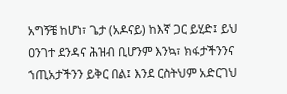አግኝቼ ከሆነ፣ ጌታ (አዶናይ) ከእኛ ጋር ይሂድ፤ ይህ ዐንገተ ደንዳና ሕዝብ ቢሆንም እንኳ፣ ክፋታችንንና ኀጢአታችንን ይቅር በል፤ እንደ ርስትህም አድርገህ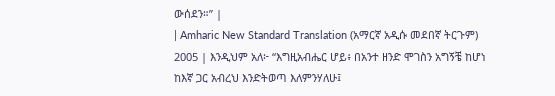ውሰደን።” |
| Amharic New Standard Translation (አማርኛ አዲሱ መደበኛ ትርጉም) 2005 | እንዲህም አለ፦ “እግዚአብሔር ሆይ፥ በአንተ ዘንድ ሞገስን አግኝቼ ከሆነ ከእኛ ጋር አብረህ እንድትወጣ እለምንሃለሁ፤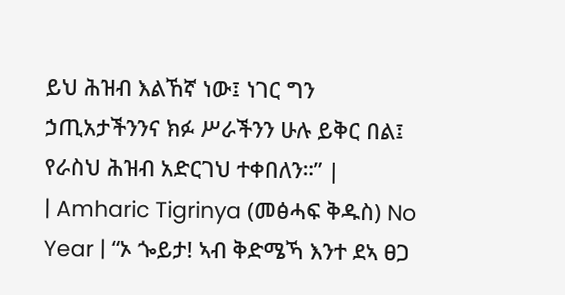ይህ ሕዝብ እልኸኛ ነው፤ ነገር ግን ኃጢአታችንንና ክፉ ሥራችንን ሁሉ ይቅር በል፤ የራስህ ሕዝብ አድርገህ ተቀበለን።” |
| Amharic Tigrinya (መፅሓፍ ቅዱስ) No Year | “ኦ ጐይታ! ኣብ ቅድሜኻ እንተ ደኣ ፀጋ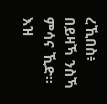ረኺበስ፥ በይዛኻ ንስኻ ምሳና ኺድ። እዝ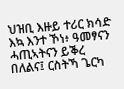ህዝቢ እዙይ ተሪር ክሳድ እኳ እንተ ኾነ፥ ዓመፃናን ሓጢኣትናን ይቕረ በለልና፤ ርስትኻ ጌርካ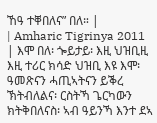ኸዓ ተቐበለና” በለ። |
| Amharic Tigrinya 2011 | እሞ በለ፡ ጐይታይ፡ እዚ ህዝቢዚ እዚ ተሪር ክሳድ ህዝቢ እዩ እሞ፡ ዓመጽናን ሓጢኣትናን ይቕረ ኽትብለልና፡ ርስትኻ ጌርካውን ክትቅበለናስ፡ ኣብ ዓይንኻ እንተ ደኣ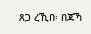ጸጋ ረኺበ፡ በጃኻ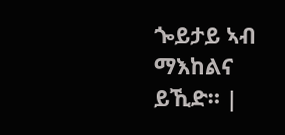ጐይታይ ኣብ ማእከልና ይኺድ። |